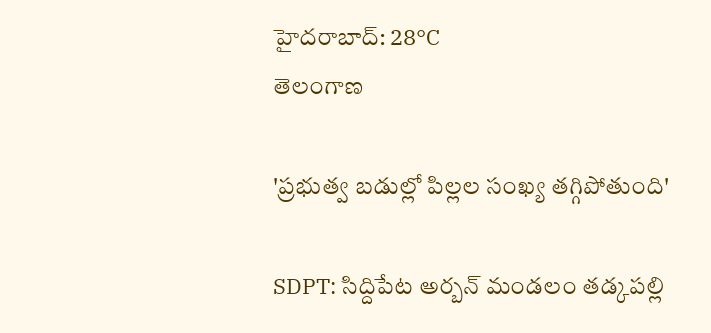హైదరాబాద్: 28°C
తెలంగాణ

'ప్రభుత్వ బడుల్లో పిల్లల సంఖ్య తగ్గిపోతుంది'

SDPT: సిద్దిపేట అర్బన్ మండలం తడ్కపల్లి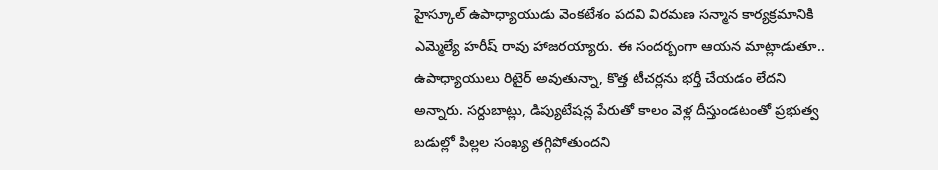హైస్కూల్ ఉపాధ్యాయుడు వెంకటేశం పదవి విరమణ సన్మాన కార్యక్రమానికి ఎమ్మెల్యే హరీష్ రావు హాజరయ్యారు. ఈ సందర్బంగా ఆయన మాట్లాడుతూ.. ఉపాధ్యాయులు రిటైర్ అవుతున్నా, కొత్త టీచర్లను భర్తీ చేయడం లేదని అన్నారు. సర్దుబాట్లు, డిప్యుటేషన్ల పేరుతో కాలం వెళ్ల దీస్తుండటంతో ప్రభుత్వ బడుల్లో పిల్లల సంఖ్య తగ్గిపోతుందని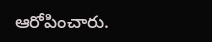ఆరోపించారు.